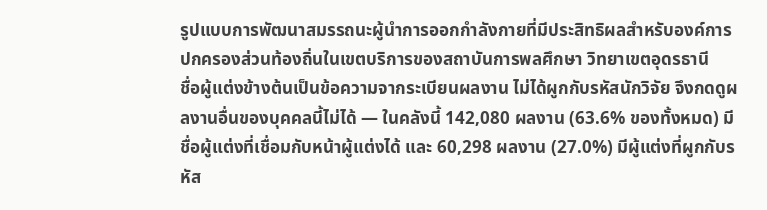รูปแบบการพัฒนาสมรรถนะผู้นำการออกกำลังกายที่มีประสิทธิผลสำหรับองค์การปกครองส่วนท้องถิ่นในเขตบริการของสถาบันการพลศึกษา วิทยาเขตอุดรธานี
ชื่อผู้แต่งข้างต้นเป็นข้อความจากระเบียนผลงาน ไม่ได้ผูกกับรหัสนักวิจัย จึงกดดูผลงานอื่นของบุคคลนี้ไม่ได้ — ในคลังนี้ 142,080 ผลงาน (63.6% ของทั้งหมด) มีชื่อผู้แต่งที่เชื่อมกับหน้าผู้แต่งได้ และ 60,298 ผลงาน (27.0%) มีผู้แต่งที่ผูกกับรหัส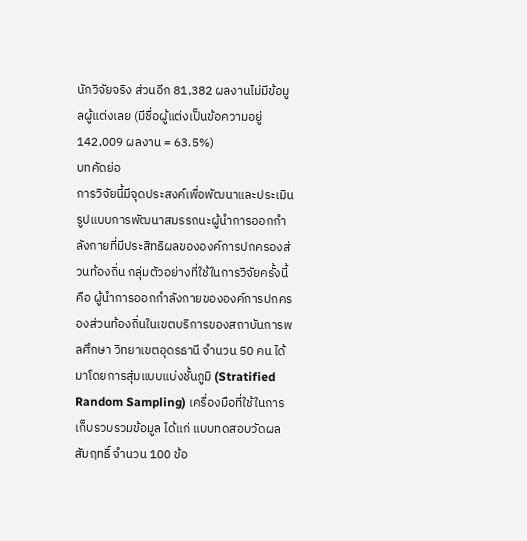นักวิจัยจริง ส่วนอีก 81,382 ผลงานไม่มีข้อมูลผู้แต่งเลย (มีชื่อผู้แต่งเป็นข้อความอยู่ 142,009 ผลงาน = 63.5%)
บทคัดย่อ
การวิจัยนี้มีจุดประสงค์เพื่อพัฒนาและประเมินรูปแบบการพัฒนาสมรรถนะผู้นำการออกกำลังกายที่มีประสิทธิผลขององค์การปกครองส่วนท้องถิ่น กลุ่มตัวอย่างที่ใช้ในการวิจัยครั้งนี้ คือ ผู้นำการออกกำลังกายขององค์การปกครองส่วนท้องถิ่นในเขตบริการของสถาบันการพลศึกษา วิทยาเขตอุดรธานี จำนวน 50 คน ได้มาโดยการสุ่มแบบแบ่งชั้นภูมิ (Stratified Random Sampling) เครื่องมือที่ใช้ในการเก็บรวบรวมข้อมูล ได้แก่ แบบทดสอบวัดผลสัมฤทธิ์ จำนวน 100 ข้อ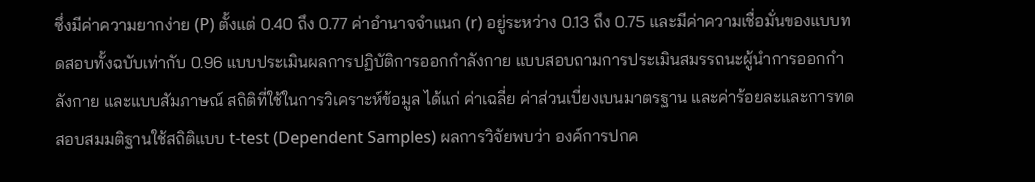ซึ่งมีค่าความยากง่าย (P) ตั้งแต่ 0.40 ถึง 0.77 ค่าอำนาจจำแนก (r) อยู่ระหว่าง 0.13 ถึง 0.75 และมีค่าความเชื่อมั่นของแบบทดสอบทั้งฉบับเท่ากับ 0.96 แบบประเมินผลการปฏิบัติการออกกำลังกาย แบบสอบถามการประเมินสมรรถนะผู้นำการออกกำลังกาย และแบบสัมภาษณ์ สถิติที่ใช้ในการวิเคราะห์ข้อมูล ได้แก่ ค่าเฉลี่ย ค่าส่วนเบี่ยงเบนมาตรฐาน และค่าร้อยละและการทดสอบสมมติฐานใช้สถิติแบบ t-test (Dependent Samples) ผลการวิจัยพบว่า องค์การปกค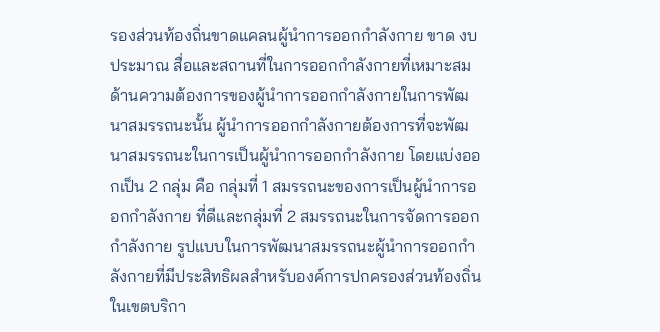รองส่วนท้องถิ่นขาดแคลนผู้นำการออกกำลังกาย ขาด งบประมาณ สื่อและสถานที่ในการออกกำลังกายที่เหมาะสม ด้านความต้องการของผู้นำการออกกำลังกายในการพัฒนาสมรรถนะนั้น ผู้นำการออกกำลังกายต้องการที่จะพัฒนาสมรรถนะในการเป็นผู้นำการออกกำลังกาย โดยแบ่งออกเป็น 2 กลุ่ม คือ กลุ่มที่ 1 สมรรถนะของการเป็นผู้นำการออกกำลังกาย ที่ดีและกลุ่มที่ 2 สมรรถนะในการจัดการออกกำลังกาย รูปแบบในการพัฒนาสมรรถนะผู้นำการออกกำลังกายที่มีประสิทธิผลสำหรับองค์การปกครองส่วนท้องถิ่นในเขตบริกา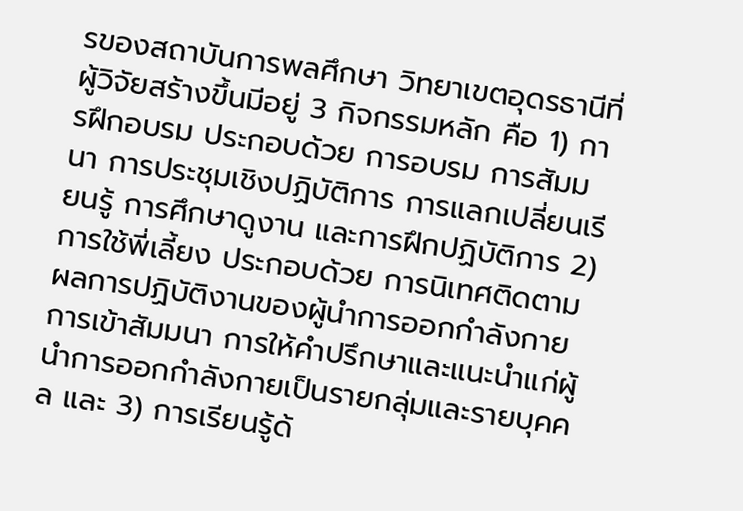รของสถาบันการพลศึกษา วิทยาเขตอุดรธานีที่ผู้วิจัยสร้างขึ้นมีอยู่ 3 กิจกรรมหลัก คือ 1) การฝึกอบรม ประกอบด้วย การอบรม การสัมมนา การประชุมเชิงปฏิบัติการ การแลกเปลี่ยนเรียนรู้ การศึกษาดูงาน และการฝึกปฏิบัติการ 2) การใช้พี่เลี้ยง ประกอบด้วย การนิเทศติดตามผลการปฏิบัติงานของผู้นำการออกกำลังกาย การเข้าสัมมนา การให้คำปรึกษาและแนะนำแก่ผู้นำการออกกำลังกายเป็นรายกลุ่มและรายบุคคล และ 3) การเรียนรู้ด้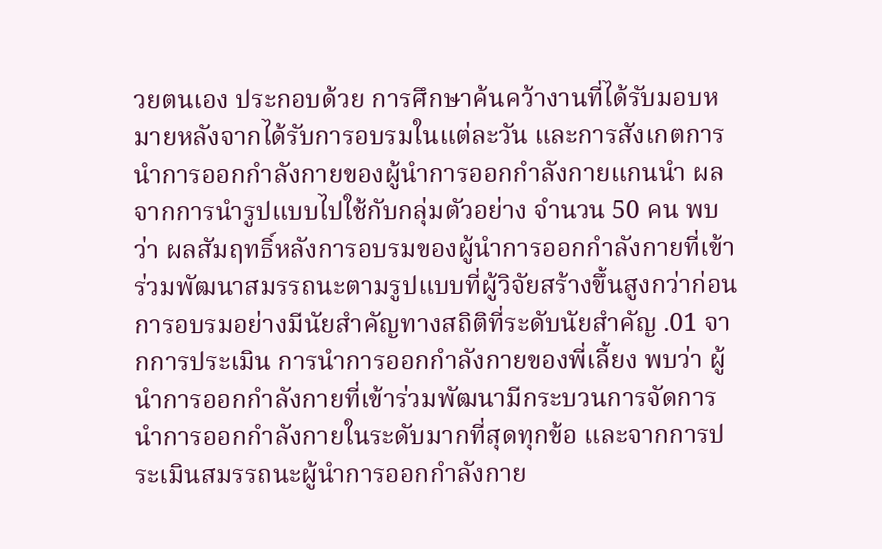วยตนเอง ประกอบด้วย การศึกษาค้นคว้างานที่ได้รับมอบหมายหลังจากได้รับการอบรมในแต่ละวัน และการสังเกตการนำการออกกำลังกายของผู้นำการออกกำลังกายแกนนำ ผลจากการนำรูปแบบไปใช้กับกลุ่มตัวอย่าง จำนวน 50 คน พบว่า ผลสัมฤทธิ์หลังการอบรมของผู้นำการออกกำลังกายที่เข้าร่วมพัฒนาสมรรถนะตามรูปแบบที่ผู้วิจัยสร้างขึ้นสูงกว่าก่อนการอบรมอย่างมีนัยสำคัญทางสถิติที่ระดับนัยสำคัญ .01 จากการประเมิน การนำการออกกำลังกายของพี่เลี้ยง พบว่า ผู้นำการออกกำลังกายที่เข้าร่วมพัฒนามีกระบวนการจัดการนำการออกกำลังกายในระดับมากที่สุดทุกข้อ และจากการประเมินสมรรถนะผู้นำการออกกำลังกาย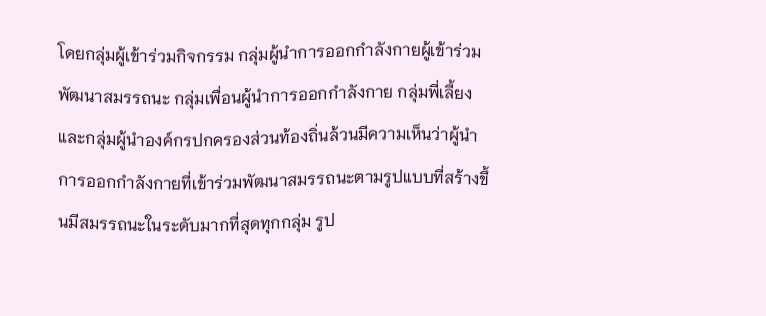โดยกลุ่มผู้เข้าร่วมกิจกรรม กลุ่มผู้นำการออกกำลังกายผู้เข้าร่วมพัฒนาสมรรถนะ กลุ่มเพื่อนผู้นำการออกกำลังกาย กลุ่มพี่เลี้ยง และกลุ่มผู้นำองค์กรปกครองส่วนท้องถิ่นล้วนมีความเห็นว่าผู้นำการออกกำลังกายที่เข้าร่วมพัฒนาสมรรถนะตามรูปแบบที่สร้างขึ้นมีสมรรถนะในระดับมากที่สุดทุกกลุ่ม รูป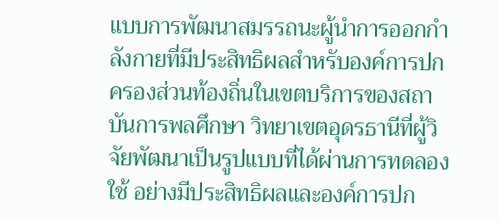แบบการพัฒนาสมรรถนะผู้นำการออกกำลังกายที่มีประสิทธิผลสำหรับองค์การปกครองส่วนท้องถิ่นในเขตบริการของสถาบันการพลศึกษา วิทยาเขตอุดรธานีที่ผู้วิจัยพัฒนาเป็นรูปแบบที่ได้ผ่านการทดลองใช้ อย่างมีประสิทธิผลและองค์การปก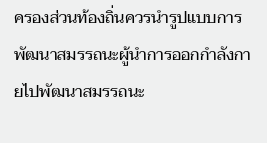ครองส่วนท้องถิ่นควรนำรูปแบบการพัฒนาสมรรถนะผู้นำการออกกำลังกายไปพัฒนาสมรรถนะ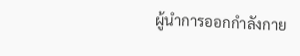ผู้นำการออกกำลังกาย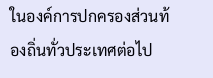ในองค์การปกครองส่วนท้องถิ่นทั่วประเทศต่อไป